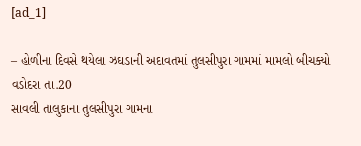[ad_1]

– હોળીના દિવસે થયેલા ઝઘડાની અદાવતમાં તુલસીપુરા ગામમાં મામલો બીચક્યો
વડોદરા તા.20
સાવલી તાલુકાના તુલસીપુરા ગામના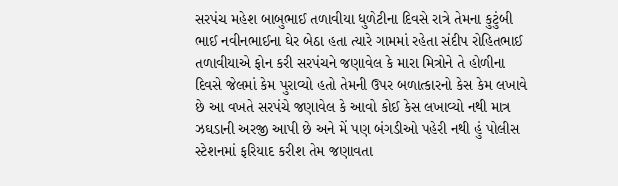સરપંચ મહેશ બાબુભાઈ તળાવીયા ધુળેટીના દિવસે રાત્રે તેમના કુટુંબી ભાઈ નવીનભાઈના ઘેર બેઠા હતા ત્યારે ગામમાં રહેતા સંદીપ રોહિતભાઈ તળાવીયાએ ફોન કરી સરપંચને જણાવેલ કે મારા મિત્રોને તે હોળીના દિવસે જેલમાં કેમ પુરાવ્યો હતો તેમની ઉપર બળાત્કારનો કેસ કેમ લખાવે છે આ વખતે સરપંચે જણાવેલ કે આવો કોઈ કેસ લખાવ્યો નથી માત્ર ઝઘડાની અરજી આપી છે અને મેં પણ બંગડીઓ પહેરી નથી હું પોલીસ સ્ટેશનમાં ફરિયાદ કરીશ તેમ જણાવતા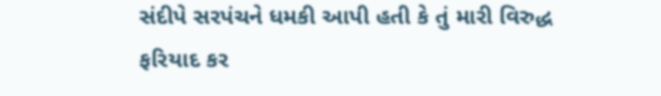સંદીપે સરપંચને ધમકી આપી હતી કે તું મારી વિરુદ્ધ ફરિયાદ કર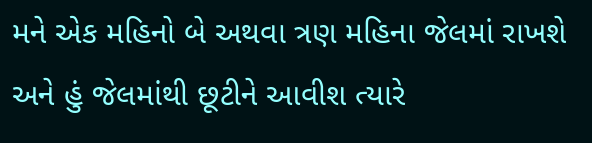મને એક મહિનો બે અથવા ત્રણ મહિના જેલમાં રાખશે અને હું જેલમાંથી છૂટીને આવીશ ત્યારે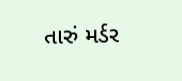તારું મર્ડર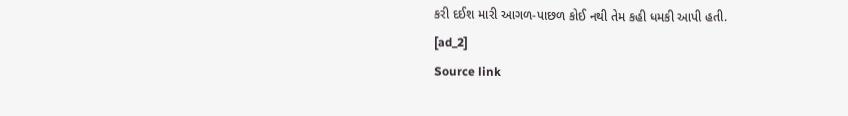કરી દઈશ મારી આગળ-પાછળ કોઈ નથી તેમ કહી ધમકી આપી હતી.
[ad_2]
Source link